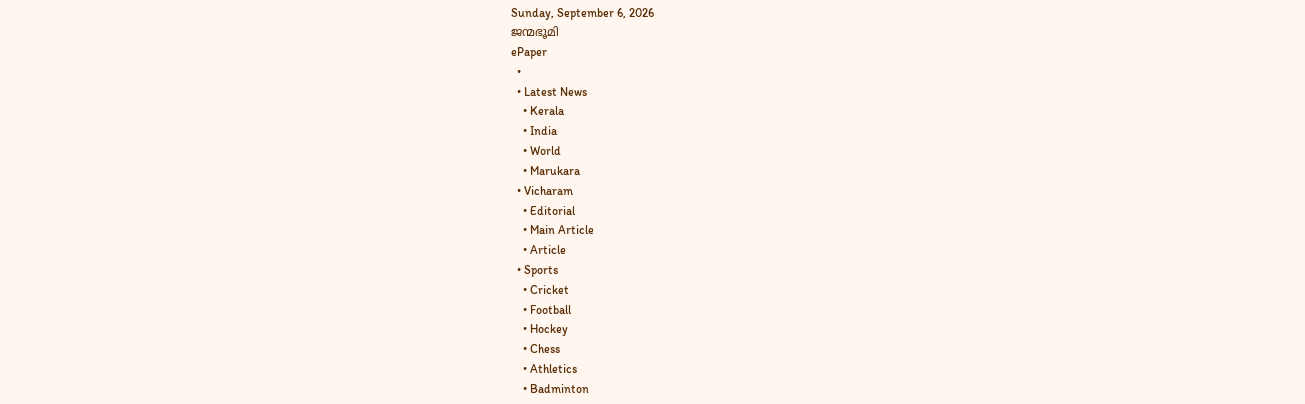Sunday, September 6, 2026
ജന്മഭൂമി
ePaper
  •
  • Latest News
    • Kerala
    • India
    • World
    • Marukara
  • Vicharam
    • Editorial
    • Main Article
    • Article
  • Sports
    • Cricket
    • Football
    • Hockey
    • Chess
    • Athletics
    • Badminton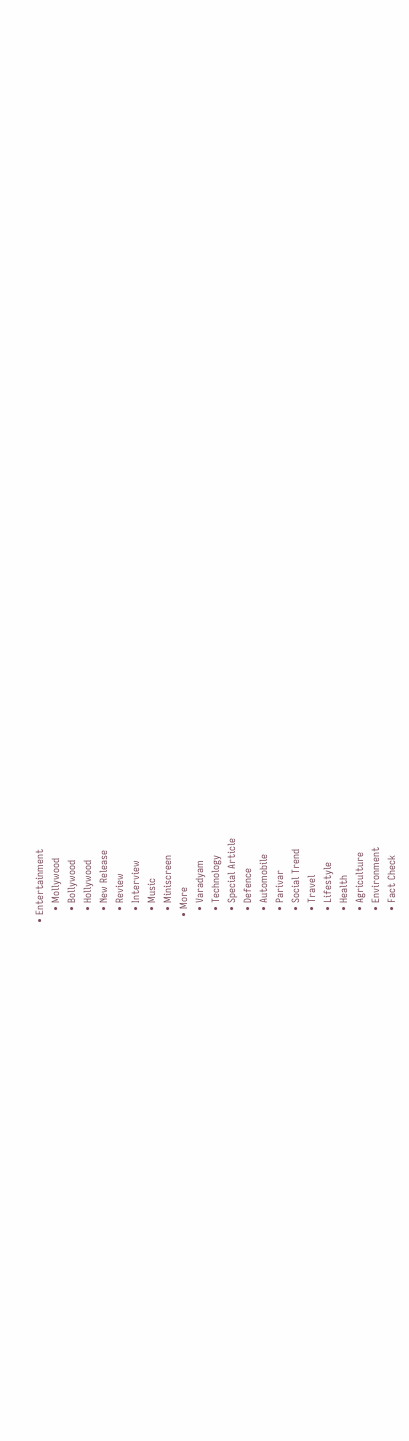• Entertainment
    • Mollywood
    • Bollywood
    • Hollywood
    • New Release
    • Review
    • Interview
    • Music
    • Miniscreen
  • More
    • Varadyam
    • Technology
    • Special Article
    • Defence
    • Automobile
    • Parivar
    • Social Trend
    • Travel
    • Lifestyle
    • Health
    • Agriculture
    • Environment
    • Fact Check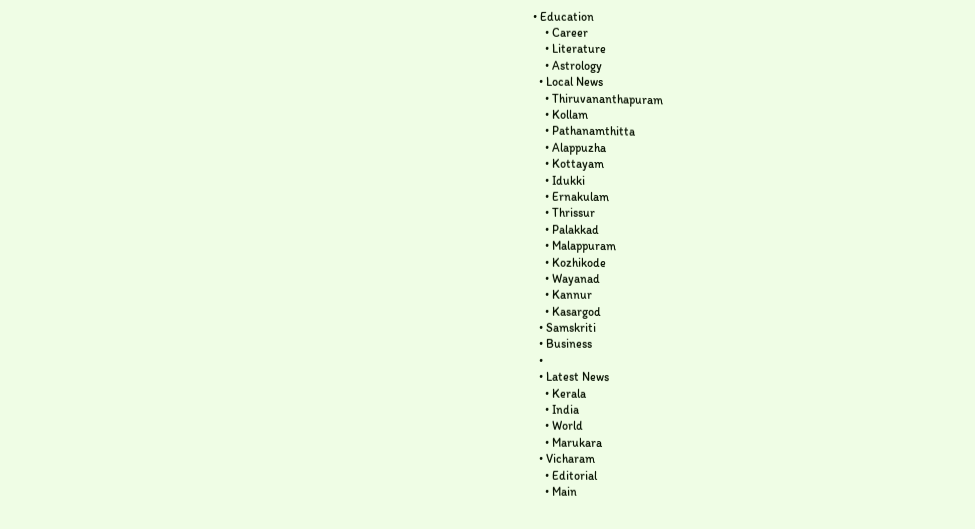• Education
    • Career
    • Literature
    • Astrology
  • Local News
    • Thiruvananthapuram
    • Kollam
    • Pathanamthitta
    • Alappuzha
    • Kottayam
    • Idukki
    • Ernakulam
    • Thrissur
    • Palakkad
    • Malappuram
    • Kozhikode
    • Wayanad
    • Kannur
    • Kasargod
  • Samskriti
  • Business
  •
  • Latest News
    • Kerala
    • India
    • World
    • Marukara
  • Vicharam
    • Editorial
    • Main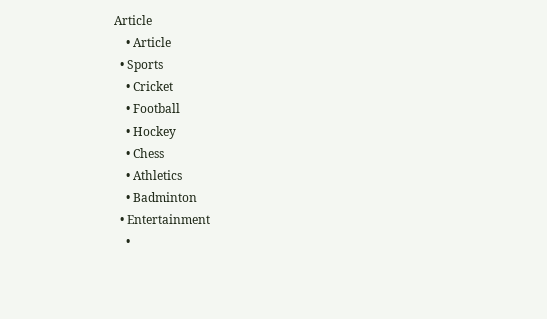Article
    • Article
  • Sports
    • Cricket
    • Football
    • Hockey
    • Chess
    • Athletics
    • Badminton
  • Entertainment
    •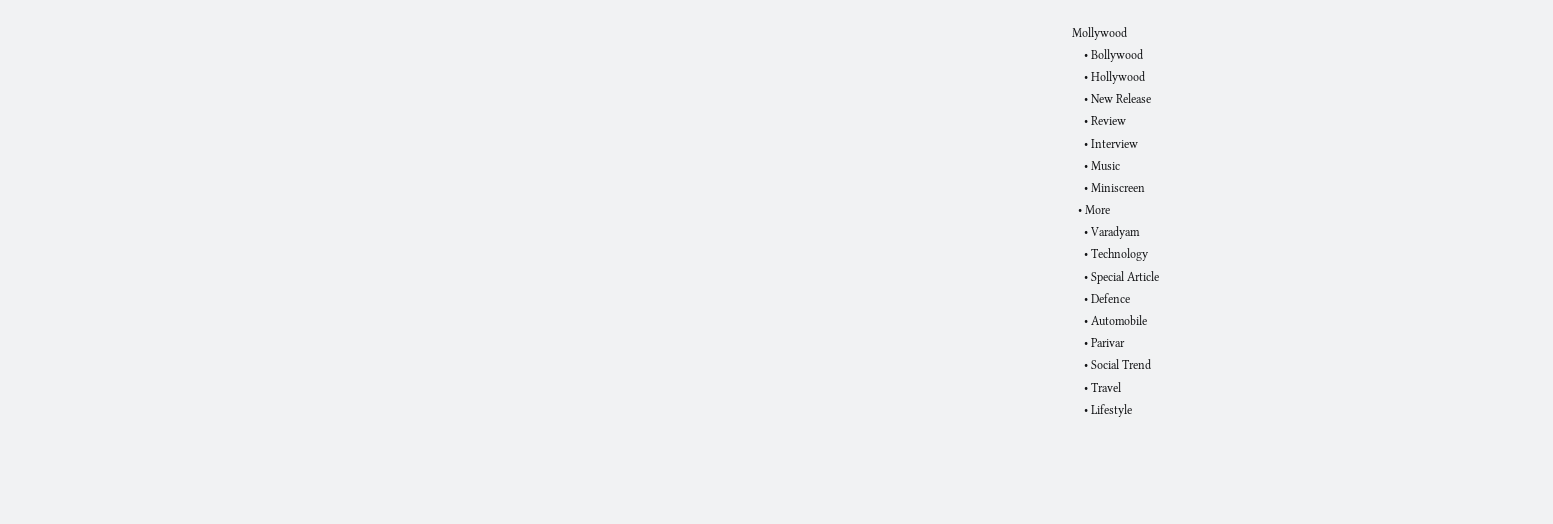Mollywood
    • Bollywood
    • Hollywood
    • New Release
    • Review
    • Interview
    • Music
    • Miniscreen
  • More
    • Varadyam
    • Technology
    • Special Article
    • Defence
    • Automobile
    • Parivar
    • Social Trend
    • Travel
    • Lifestyle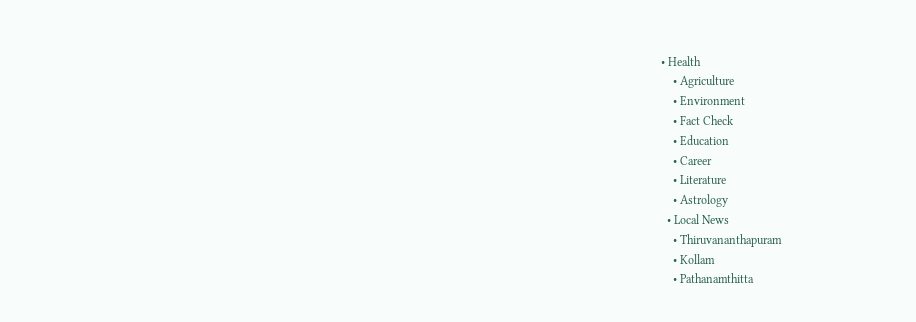• Health
    • Agriculture
    • Environment
    • Fact Check
    • Education
    • Career
    • Literature
    • Astrology
  • Local News
    • Thiruvananthapuram
    • Kollam
    • Pathanamthitta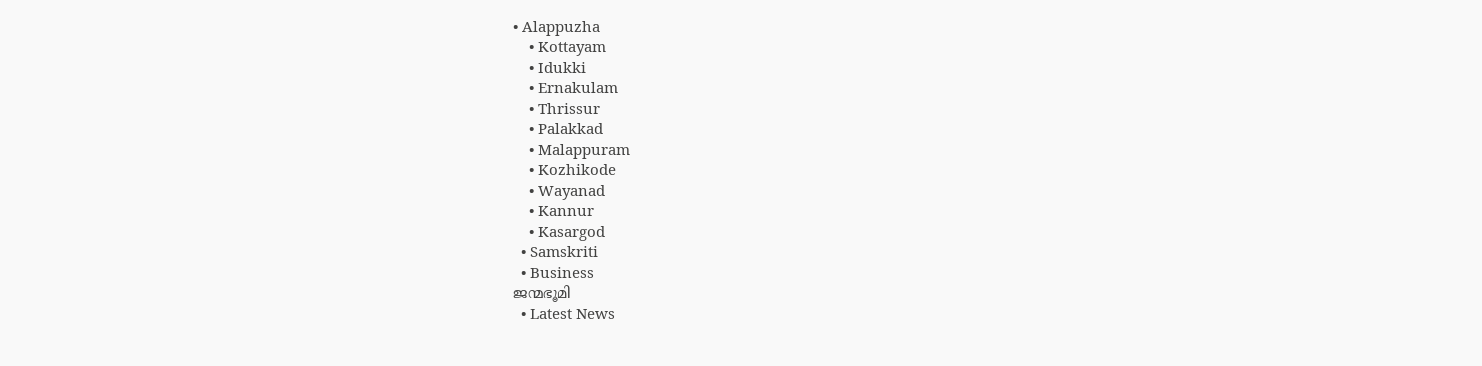• Alappuzha
    • Kottayam
    • Idukki
    • Ernakulam
    • Thrissur
    • Palakkad
    • Malappuram
    • Kozhikode
    • Wayanad
    • Kannur
    • Kasargod
  • Samskriti
  • Business
ജന്മഭൂമി
  • Latest News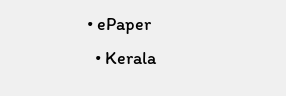• ePaper
  • Kerala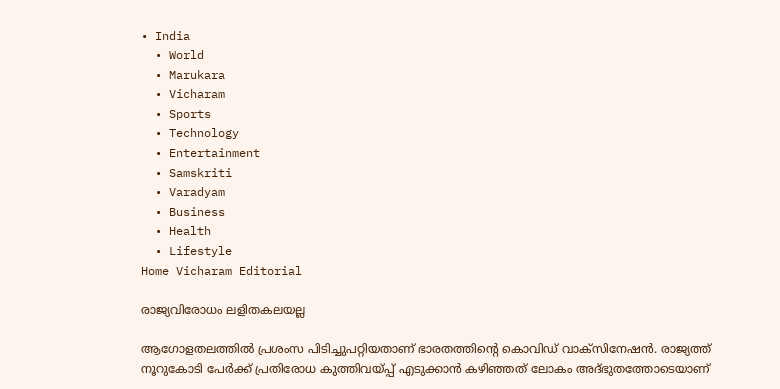• India
  • World
  • Marukara
  • Vicharam
  • Sports
  • Technology
  • Entertainment
  • Samskriti
  • Varadyam
  • Business
  • Health
  • Lifestyle
Home Vicharam Editorial

രാജ്യവിരോധം ലളിതകലയല്ല

ആഗോളതലത്തില്‍ പ്രശംസ പിടിച്ചുപറ്റിയതാണ് ഭാരതത്തിന്റെ കൊവിഡ് വാക്‌സിനേഷന്‍. രാജ്യത്ത് നൂറുകോടി പേര്‍ക്ക് പ്രതിരോധ കുത്തിവയ്‌പ്പ് എടുക്കാന്‍ കഴിഞ്ഞത് ലോകം അദ്ഭുതത്തോടെയാണ്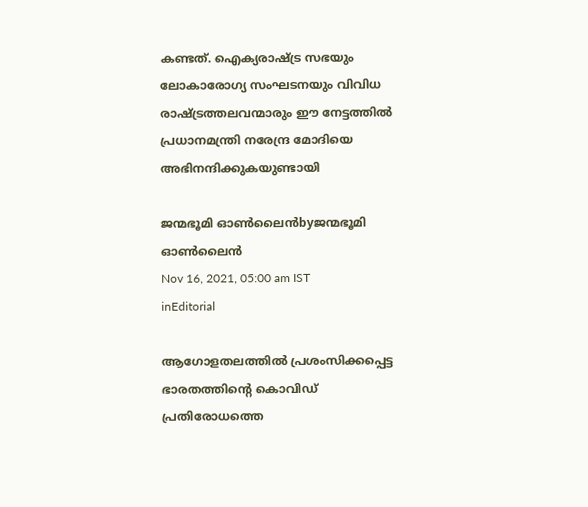കണ്ടത്. ഐക്യരാഷ്‌ട്ര സഭയും ലോകാരോഗ്യ സംഘടനയും വിവിധ രാഷ്‌ട്രത്തലവന്മാരും ഈ നേട്ടത്തില്‍ പ്രധാനമന്ത്രി നരേന്ദ്ര മോദിയെ അഭിനന്ദിക്കുകയുണ്ടായി

ജന്മഭൂമി ഓണ്‍ലൈന്‍byജന്മഭൂമി ഓണ്‍ലൈന്‍
Nov 16, 2021, 05:00 am IST
inEditorial

ആഗോളതലത്തില്‍ പ്രശംസിക്കപ്പെട്ട ഭാരതത്തിന്റെ കൊവിഡ് പ്രതിരോധത്തെ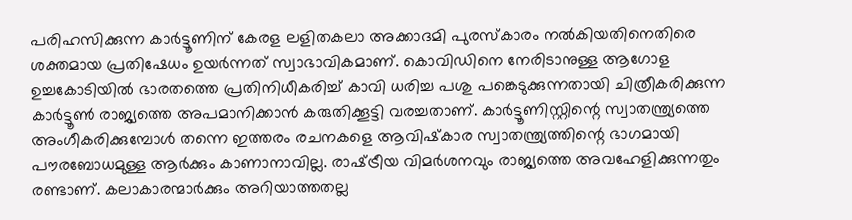പരിഹസിക്കുന്ന കാര്‍ട്ടൂണിന് കേരള ലളിതകലാ അക്കാദമി പുരസ്‌കാരം നല്‍കിയതിനെതിരെ ശക്തമായ പ്രതിഷേധം ഉയര്‍ന്നത് സ്വാഭാവികമാണ്. കൊവിഡിനെ നേരിടാനുള്ള ആഗോള ഉച്ചകോടിയില്‍ ഭാരതത്തെ പ്രതിനിധീകരിച്ച് കാവി ധരിച്ച പശു പങ്കെടുക്കുന്നതായി ചിത്രീകരിക്കുന്ന കാര്‍ട്ടൂണ്‍ രാജ്യത്തെ അപമാനിക്കാന്‍ കരുതിക്കൂട്ടി വരച്ചതാണ്. കാര്‍ട്ടൂണിസ്റ്റിന്റെ സ്വാതന്ത്ര്യത്തെ അംഗീകരിക്കുമ്പോള്‍ തന്നെ ഇത്തരം രചനകളെ ആവിഷ്‌കാര സ്വാതന്ത്ര്യത്തിന്റെ ഭാഗമായി പൗരബോധമുള്ള ആര്‍ക്കും കാണാനാവില്ല. രാഷ്‌ട്രീയ വിമര്‍ശനവും രാജ്യത്തെ അവഹേളിക്കുന്നതും രണ്ടാണ്. കലാകാരന്മാര്‍ക്കും അറിയാത്തതല്ല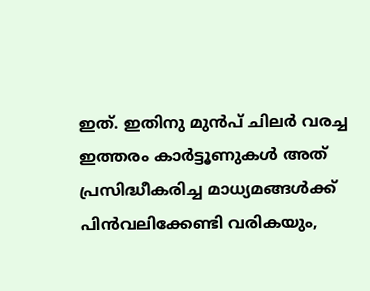ഇത്. ഇതിനു മുന്‍പ് ചിലര്‍ വരച്ച ഇത്തരം കാര്‍ട്ടൂണുകള്‍ അത് പ്രസിദ്ധീകരിച്ച മാധ്യമങ്ങള്‍ക്ക് പിന്‍വലിക്കേണ്ടി വരികയും,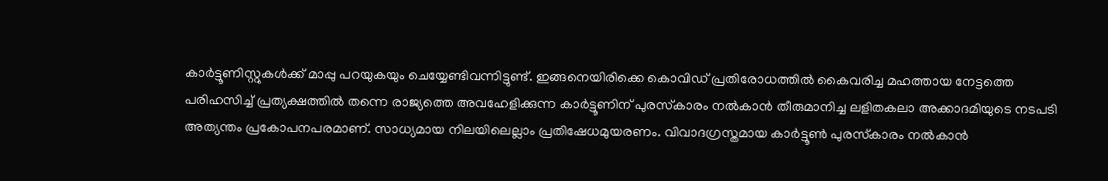കാര്‍ട്ടൂണിസ്റ്റുകള്‍ക്ക് മാപ്പു പറയുകയും ചെയ്യേണ്ടിവന്നിട്ടുണ്ട്. ഇങ്ങനെയിരിക്കെ കൊവിഡ് പ്രതിരോധത്തില്‍ കൈവരിച്ച മഹത്തായ നേട്ടത്തെ പരിഹസിച്ച് പ്രത്യക്ഷത്തില്‍ തന്നെ രാജ്യത്തെ അവഹേളിക്കുന്ന കാര്‍ട്ടൂണിന് പുരസ്‌കാരം നല്‍കാന്‍ തീരുമാനിച്ച ലളിതകലാ അക്കാദമിയുടെ നടപടി അത്യന്തം പ്രകോപനപരമാണ്. സാധ്യമായ നിലയിലെല്ലാം പ്രതിഷേധമുയരണം. വിവാദഗ്രസ്തമായ കാര്‍ട്ടൂണ്‍ പുരസ്‌കാരം നല്‍കാന്‍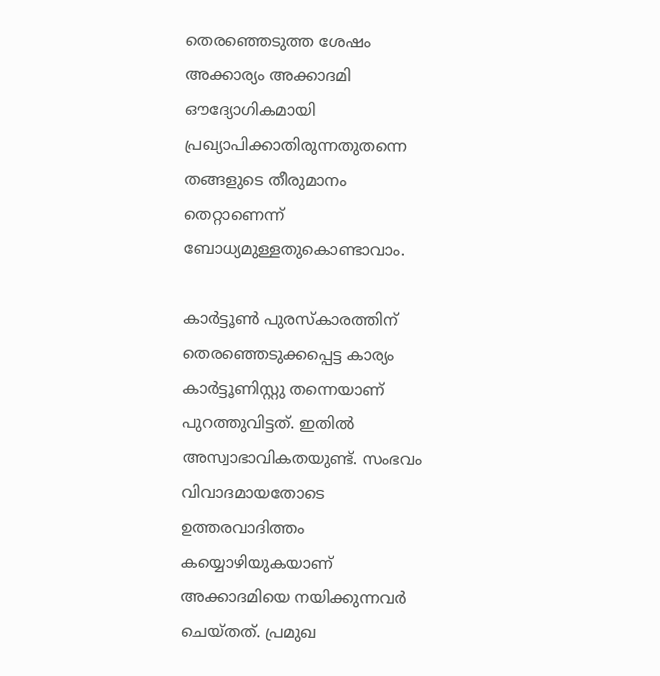തെരഞ്ഞെടുത്ത ശേഷം അക്കാര്യം അക്കാദമി ഔദ്യോഗികമായി പ്രഖ്യാപിക്കാതിരുന്നതുതന്നെ തങ്ങളുടെ തീരുമാനം തെറ്റാണെന്ന് ബോധ്യമുള്ളതുകൊണ്ടാവാം.

കാര്‍ട്ടൂണ്‍ പുരസ്‌കാരത്തിന് തെരഞ്ഞെടുക്കപ്പെട്ട കാര്യം കാര്‍ട്ടൂണിസ്റ്റു തന്നെയാണ് പുറത്തുവിട്ടത്. ഇതില്‍ അസ്വാഭാവികതയുണ്ട്. സംഭവം വിവാദമായതോടെ ഉത്തരവാദിത്തം കയ്യൊഴിയുകയാണ് അക്കാദമിയെ നയിക്കുന്നവര്‍ ചെയ്തത്. പ്രമുഖ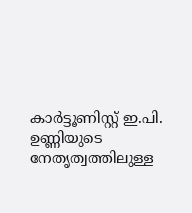കാര്‍ട്ടൂണിസ്റ്റ് ഇ.പി. ഉണ്ണിയുടെ നേതൃത്വത്തിലുള്ള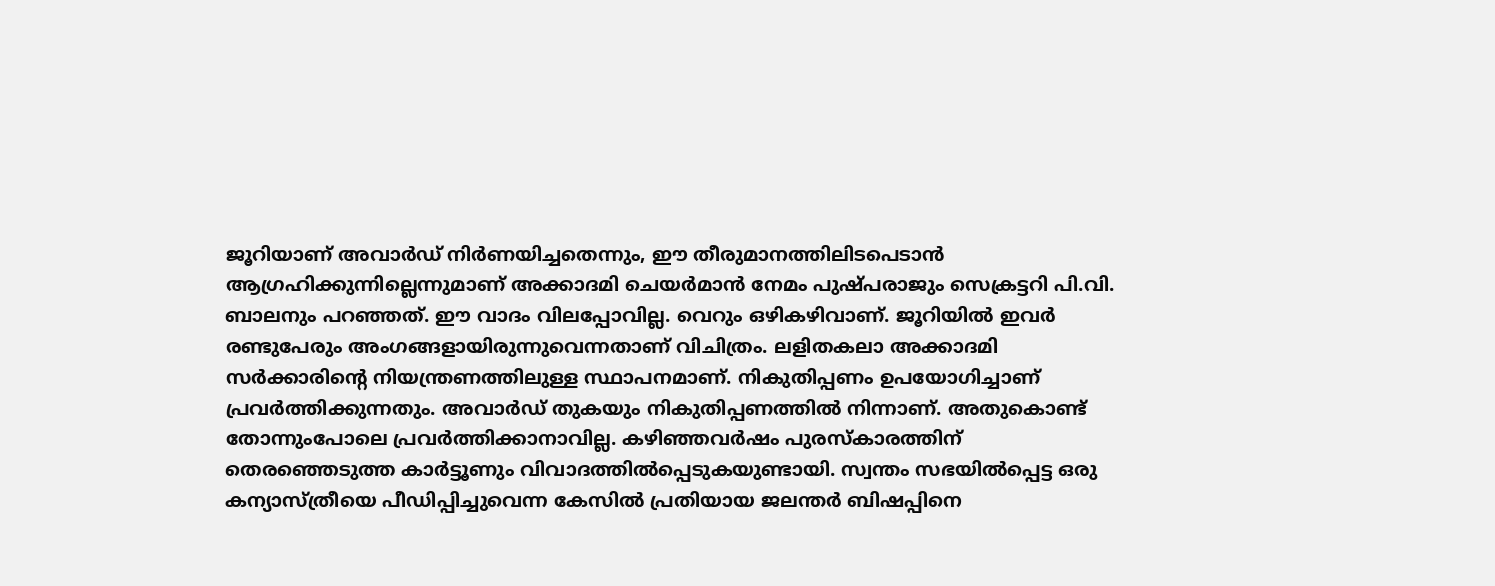ജൂറിയാണ് അവാര്‍ഡ് നിര്‍ണയിച്ചതെന്നും, ഈ തീരുമാനത്തിലിടപെടാന്‍ ആഗ്രഹിക്കുന്നില്ലെന്നുമാണ് അക്കാദമി ചെയര്‍മാന്‍ നേമം പുഷ്പരാജും സെക്രട്ടറി പി.വി. ബാലനും പറഞ്ഞത്. ഈ വാദം വിലപ്പോവില്ല. വെറും ഒഴികഴിവാണ്. ജൂറിയില്‍ ഇവര്‍ രണ്ടുപേരും അംഗങ്ങളായിരുന്നുവെന്നതാണ് വിചിത്രം. ലളിതകലാ അക്കാദമി സര്‍ക്കാരിന്റെ നിയന്ത്രണത്തിലുള്ള സ്ഥാപനമാണ്. നികുതിപ്പണം ഉപയോഗിച്ചാണ് പ്രവര്‍ത്തിക്കുന്നതും. അവാര്‍ഡ് തുകയും നികുതിപ്പണത്തില്‍ നിന്നാണ്. അതുകൊണ്ട് തോന്നുംപോലെ പ്രവര്‍ത്തിക്കാനാവില്ല. കഴിഞ്ഞവര്‍ഷം പുരസ്‌കാരത്തിന് തെരഞ്ഞെടുത്ത കാര്‍ട്ടൂണും വിവാദത്തില്‍പ്പെടുകയുണ്ടായി. സ്വന്തം സഭയില്‍പ്പെട്ട ഒരു കന്യാസ്ത്രീയെ പീഡിപ്പിച്ചുവെന്ന കേസില്‍ പ്രതിയായ ജലന്തര്‍ ബിഷപ്പിനെ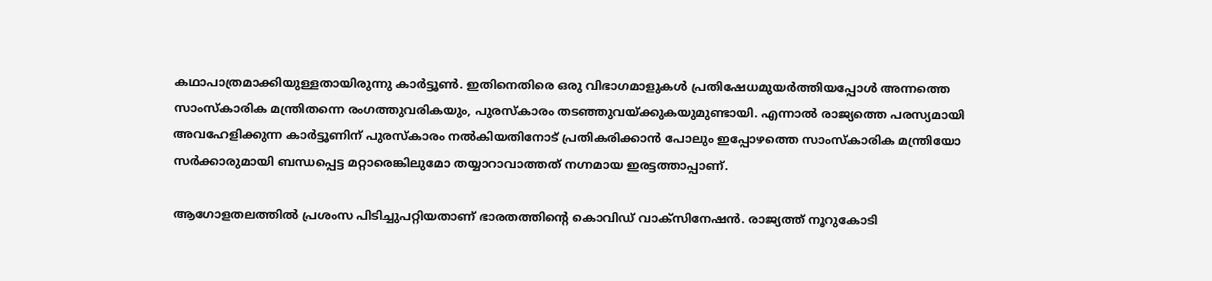കഥാപാത്രമാക്കിയുള്ളതായിരുന്നു കാര്‍ട്ടൂണ്‍. ഇതിനെതിരെ ഒരു വിഭാഗമാളുകള്‍ പ്രതിഷേധമുയര്‍ത്തിയപ്പോള്‍ അന്നത്തെ സാംസ്‌കാരിക മന്ത്രിതന്നെ രംഗത്തുവരികയും, പുരസ്‌കാരം തടഞ്ഞുവയ്‌ക്കുകയുമുണ്ടായി. എന്നാല്‍ രാജ്യത്തെ പരസ്യമായി അവഹേളിക്കുന്ന കാര്‍ട്ടൂണിന് പുരസ്‌കാരം നല്‍കിയതിനോട് പ്രതികരിക്കാന്‍ പോലും ഇപ്പോഴത്തെ സാംസ്‌കാരിക മന്ത്രിയോ സര്‍ക്കാരുമായി ബന്ധപ്പെട്ട മറ്റാരെങ്കിലുമോ തയ്യാറാവാത്തത് നഗ്നമായ ഇരട്ടത്താപ്പാണ്.

ആഗോളതലത്തില്‍ പ്രശംസ പിടിച്ചുപറ്റിയതാണ് ഭാരതത്തിന്റെ കൊവിഡ് വാക്‌സിനേഷന്‍. രാജ്യത്ത് നൂറുകോടി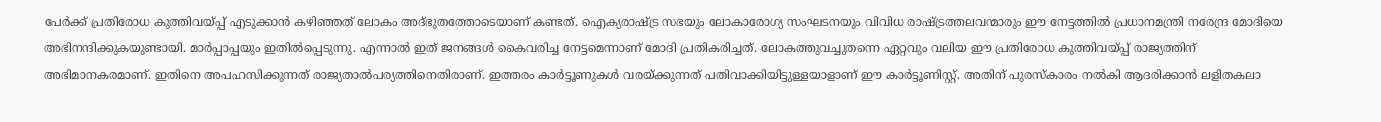പേര്‍ക്ക് പ്രതിരോധ കുത്തിവയ്‌പ്പ് എടുക്കാന്‍ കഴിഞ്ഞത് ലോകം അദ്ഭുതത്തോടെയാണ് കണ്ടത്. ഐക്യരാഷ്‌ട്ര സഭയും ലോകാരോഗ്യ സംഘടനയും വിവിധ രാഷ്‌ട്രത്തലവന്മാരും ഈ നേട്ടത്തില്‍ പ്രധാനമന്ത്രി നരേന്ദ്ര മോദിയെ അഭിനന്ദിക്കുകയുണ്ടായി. മാര്‍പ്പാപ്പയും ഇതില്‍പ്പെടുന്നു. എന്നാല്‍ ഇത് ജനങ്ങള്‍ കൈവരിച്ച നേട്ടമെന്നാണ് മോദി പ്രതികരിച്ചത്. ലോകത്തുവച്ചുതന്നെ ഏറ്റവും വലിയ ഈ പ്രതിരോധ കുത്തിവയ്‌പ്പ് രാജ്യത്തിന് അഭിമാനകരമാണ്. ഇതിനെ അപഹസിക്കുന്നത് രാജ്യതാല്‍പര്യത്തിനെതിരാണ്. ഇത്തരം കാര്‍ട്ടൂണുകള്‍ വരയ്‌ക്കുന്നത് പതിവാക്കിയിട്ടുള്ളയാളാണ് ഈ കാര്‍ട്ടൂണിസ്റ്റ്. അതിന് പുരസ്‌കാരം നല്‍കി ആദരിക്കാന്‍ ലളിതകലാ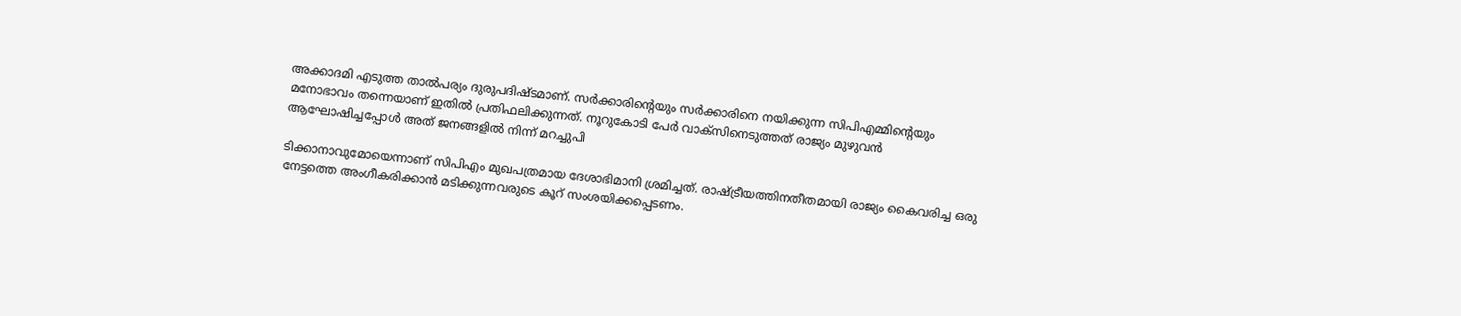അക്കാദമി എടുത്ത താല്‍പര്യം ദുരുപദിഷ്ടമാണ്. സര്‍ക്കാരിന്റെയും സര്‍ക്കാരിനെ നയിക്കുന്ന സിപിഎമ്മിന്റെയും മനോഭാവം തന്നെയാണ് ഇതില്‍ പ്രതിഫലിക്കുന്നത്. നൂറുകോടി പേര്‍ വാക്‌സിനെടുത്തത് രാജ്യം മുഴുവന്‍ ആഘോഷിച്ചപ്പോള്‍ അത് ജനങ്ങളില്‍ നിന്ന് മറച്ചുപി

ടിക്കാനാവുമോയെന്നാണ് സിപിഎം മുഖപത്രമായ ദേശാഭിമാനി ശ്രമിച്ചത്. രാഷ്‌ട്രീയത്തിനതീതമായി രാജ്യം കൈവരിച്ച ഒരു നേട്ടത്തെ അംഗീകരിക്കാന്‍ മടിക്കുന്നവരുടെ കൂറ് സംശയിക്കപ്പെടണം.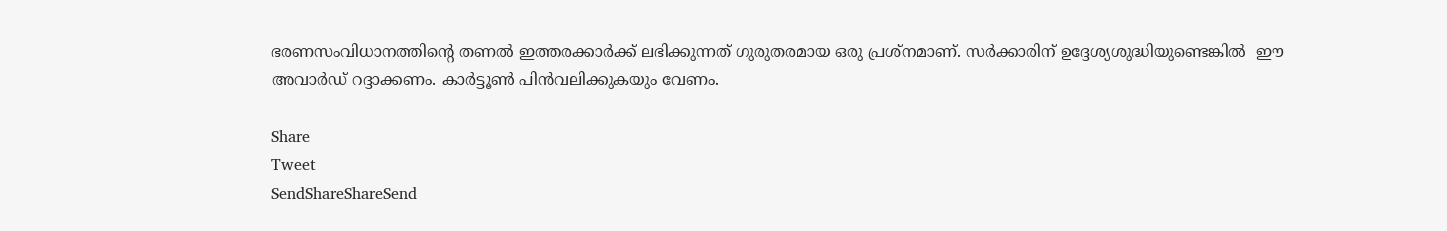ഭരണസംവിധാനത്തിന്റെ തണല്‍ ഇത്തരക്കാര്‍ക്ക് ലഭിക്കുന്നത് ഗുരുതരമായ ഒരു പ്രശ്‌നമാണ്. സര്‍ക്കാരിന് ഉദ്ദേശ്യശുദ്ധിയുണ്ടെങ്കില്‍  ഈ അവാര്‍ഡ് റദ്ദാക്കണം. കാര്‍ട്ടൂണ്‍ പിന്‍വലിക്കുകയും വേണം.

Share
Tweet
SendShareShareSend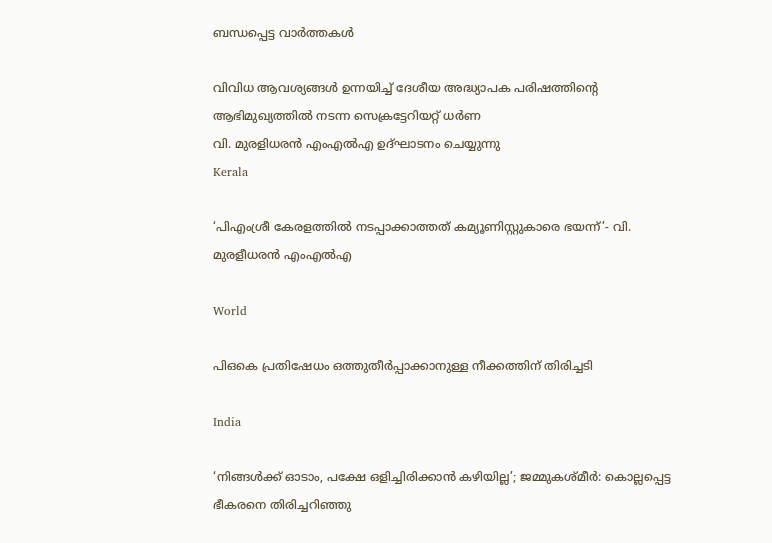ബന്ധപ്പെട്ട വാര്‍ത്തകള്‍

വിവിധ ആവശ്യങ്ങള്‍ ഉന്നയിച്ച് ദേശീയ അദ്ധ്യാപക പരിഷത്തിന്റെ ആഭിമുഖ്യത്തില്‍ നടന്ന സെക്രട്ടേറിയറ്റ് ധര്‍ണ
വി. മുരളിധരന്‍ എംഎല്‍എ ഉദ്ഘാടനം ചെയ്യുന്നു
Kerala

‘പിഎംശ്രീ കേരളത്തില്‍ നടപ്പാക്കാത്തത് കമ്യൂണിസ്റ്റുകാരെ ഭയന്ന്’- വി. മുരളീധരന്‍ എംഎല്‍എ

World

പിഒകെ പ്രതിഷേധം ഒത്തുതീര്‍പ്പാക്കാനുള്ള നീക്കത്തിന് തിരിച്ചടി

India

‘നിങ്ങള്‍ക്ക് ഓടാം, പക്ഷേ ഒളിച്ചിരിക്കാന്‍ കഴിയില്ല’; ജമ്മുകശ്മീര്‍: കൊല്ലപ്പെട്ട ഭീകരനെ തിരിച്ചറിഞ്ഞു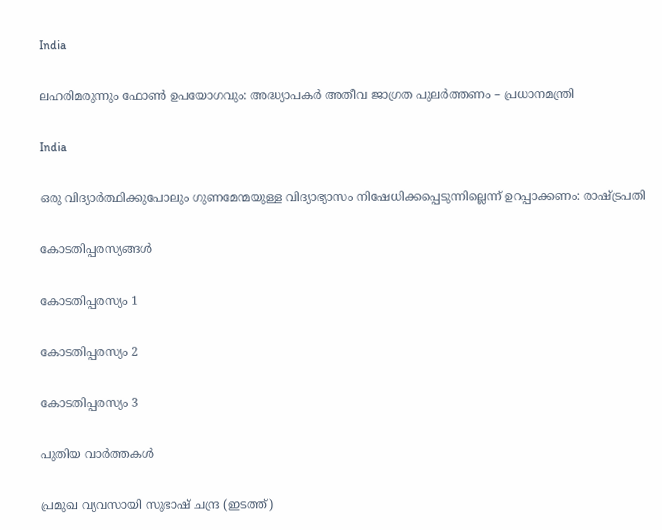India

ലഹരിമരുന്നും ഫോണ്‍ ഉപയോഗവും: അദ്ധ്യാപകര്‍ അതീവ ജാഗ്രത പുലര്‍ത്തണം – പ്രധാനമന്ത്രി

India

ഒരു വിദ്യാര്‍ത്ഥിക്കുപോലും ഗുണമേന്മയുള്ള വിദ്യാഭ്യാസം നിഷേധിക്കപ്പെടുന്നില്ലെന്ന് ഉറപ്പാക്കണം: രാഷ്‌ട്രപതി

കോടതിപ്പരസ്യങ്ങള്‍

കോടതിപ്പരസ്യം 1

കോടതിപ്പരസ്യം 2

കോടതിപ്പരസ്യം 3

പുതിയ വാര്‍ത്തകള്‍

പ്രമുഖ വ്യവസായി സുഭാഷ് ചന്ദ്ര (ഇടത്ത്)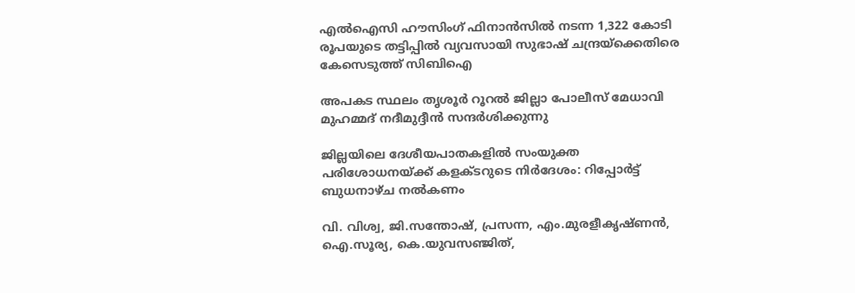എൽഐസി ഹൗസിംഗ് ഫിനാൻസിൽ നടന്ന 1,322 കോടി രൂപയുടെ തട്ടിപ്പിൽ വ്യവസായി സുഭാഷ് ചന്ദ്രയ്‌ക്കെതിരെ കേസെടുത്ത് സിബിഐ

അപകട സ്ഥലം തൃശൂര്‍ റൂറല്‍ ജില്ലാ പോലീസ് മേധാവി
മുഹമ്മദ് നദീമുദ്ദീന്‍ സന്ദര്‍ശിക്കുന്നു

ജില്ലയിലെ ദേശീയപാതകളില്‍ സംയുക്ത പരിശോധനയ്‌ക്ക് കളക്ടറുടെ നിര്‍ദേശം: റിപ്പോര്‍ട്ട് ബുധനാഴ്ച നല്‍കണം

വി. വിശ്വ, ജി.സന്തോഷ്, പ്രസന്ന, എം.മുരളീകൃഷ്ണന്‍, ഐ.സൂര്യ, കെ.യുവസഞ്ജിത്,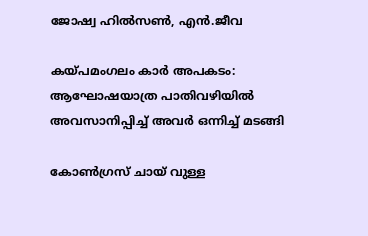ജോഷ്വ ഹില്‍സണ്‍, എന്‍.ജീവ

കയ്‌പമംഗലം കാര്‍ അപകടം: ആഘോഷയാത്ര പാതിവഴിയില്‍ അവസാനിപ്പിച്ച് അവര്‍ ഒന്നിച്ച് മടങ്ങി

കോണ്‍ഗ്രസ് ചായ് വുള്ള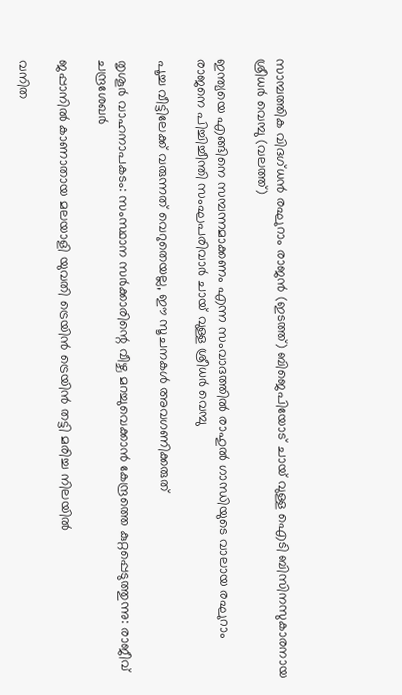സാമ്പത്തിക വിദഗ്ധന്‍ രഘുറാം രാജന്‍ (ഇടത്ത്) ബിജെപിയോട് ചായ് വുള്ള ഐടി ബിസിനസുകാരനായ ശ്രീധര്‍ വെമ്പു (വലത്ത്)

ഇന്ത്യയെ എങ്ങിനെ സമ്പന്നമാക്കണം എന്ന സംവാദത്തില്‍ രാഹുല്‍ ഗാന്ധിയുടെ വാലായ രഘുറാം രാജനെ പിച്ചിച്ചീന്തി സംഘപരിവാര്‍ ചായ് വുള്ള ശ്രീധര്‍ വെമ്പു

പൂച്ച വീട്ടിലേക്ക് വരുന്നത് വെറുതെയല്ല, ഈ സൂചനകൾ അവഗണിക്കരുത്

തൃശൂര്‍ വാഹനാപകടം: സംസ്ഥാന സര്‍ക്കാരിന്റെ വീഴ്ച മറച്ചുവെക്കാന്‍ കേന്ദ്രത്തെ കുറ്റപ്പെടുത്തുന്നു: രാജീവ് ചന്ദ്രശേഖര്‍

ജപ്പാനില്‍ കാണാതായ മലയാളി യുവതി ട്രെയിന്‍ ട്രെയിന്‍ തട്ടി മരിച്ച നിലയില്‍

വനിത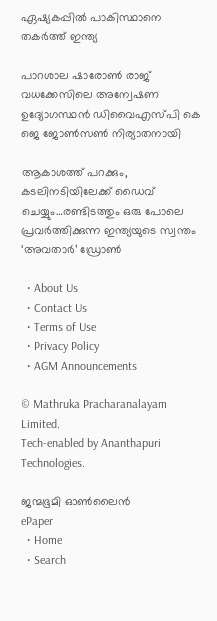ഏഷ്യകപ്പില്‍ പാകിസ്ഥാനെ തകര്‍ത്ത് ഇന്ത്യ

പാറശാല ഷാരോണ്‍ രാജ് വധക്കേസിലെ അന്വേഷണ ഉദ്യോഗസ്ഥന്‍ ഡിവൈഎസ്പി കെ ജെ ജോണ്‍സണ്‍ നിര്യാതനായി

ആകാശത്ത് പറക്കും, കടലിനടിയിലേക്ക് ഡൈവ് ചെയ്യും…രണ്ടിടത്തും ഒരു പോലെ പ്രവര്‍ത്തിക്കുന്ന ഇന്ത്യയുടെ സ്വന്തം ‘അവതാർ’ ഡ്രോണ്‍

  • About Us
  • Contact Us
  • Terms of Use
  • Privacy Policy
  • AGM Announcements

© Mathruka Pracharanalayam Limited.
Tech-enabled by Ananthapuri Technologies.

ജന്മഭൂമി ഓണ്‍ലൈന്‍
ePaper
  • Home
  • Search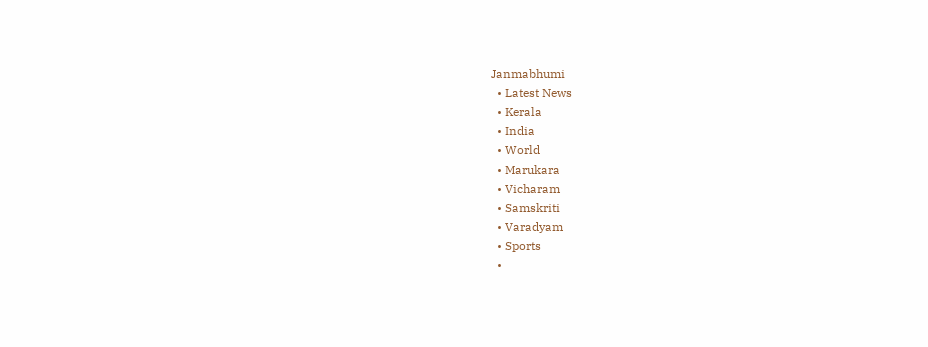Janmabhumi
  • Latest News
  • Kerala
  • India
  • World
  • Marukara
  • Vicharam
  • Samskriti
  • Varadyam
  • Sports
  •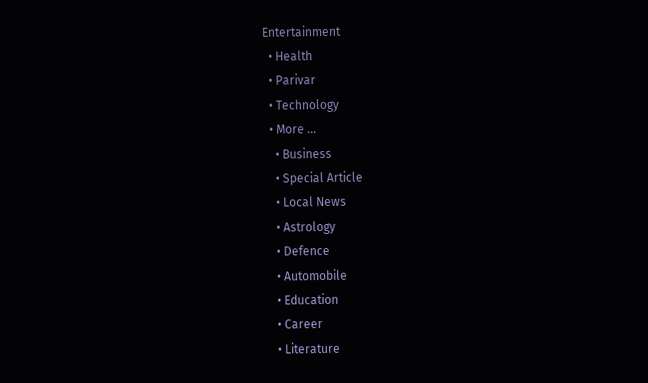Entertainment
  • Health
  • Parivar
  • Technology
  • More …
    • Business
    • Special Article
    • Local News
    • Astrology
    • Defence
    • Automobile
    • Education
    • Career
    • Literature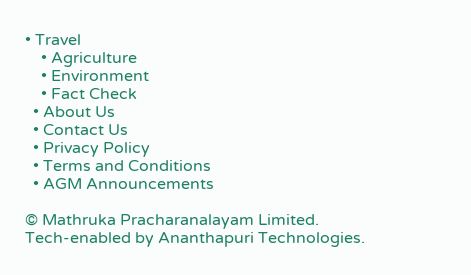• Travel
    • Agriculture
    • Environment
    • Fact Check
  • About Us
  • Contact Us
  • Privacy Policy
  • Terms and Conditions
  • AGM Announcements

© Mathruka Pracharanalayam Limited.
Tech-enabled by Ananthapuri Technologies.